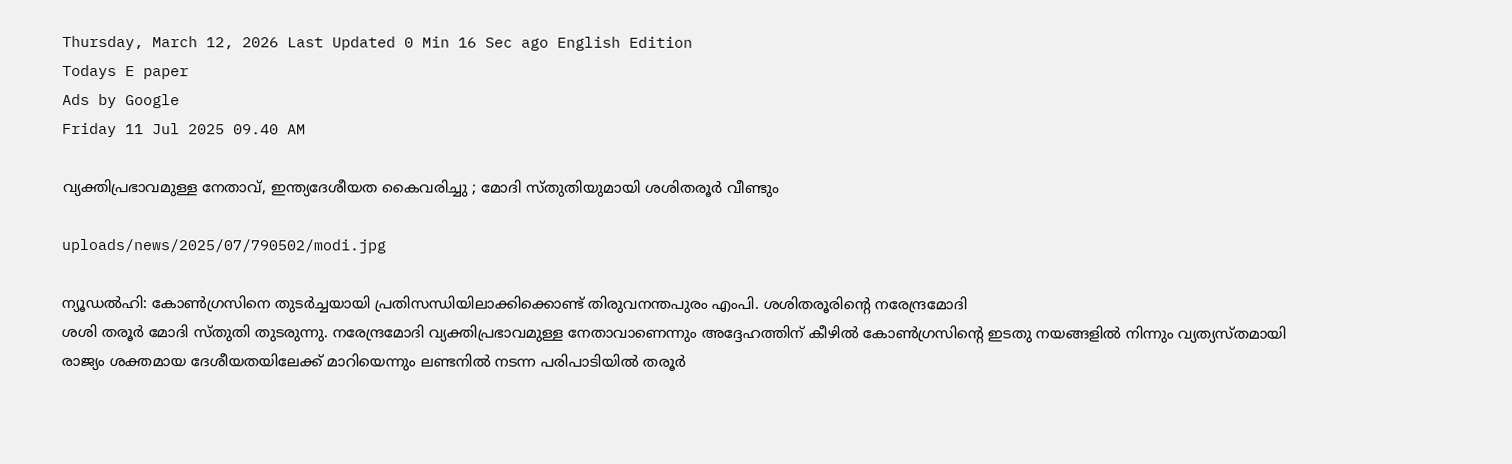Thursday, March 12, 2026 Last Updated 0 Min 16 Sec ago English Edition
Todays E paper
Ads by Google
Friday 11 Jul 2025 09.40 AM

വ്യക്തിപ്രഭാവമുള്ള നേതാവ്, ഇന്ത്യദേശീയത കൈവരിച്ചു ; മോദി സ്തുതിയുമായി ശശിതരൂര്‍ വീണ്ടും

uploads/news/2025/07/790502/modi.jpg

ന്യൂഡല്‍ഹി: കോണ്‍ഗ്രസിനെ തുടര്‍ച്ചയായി പ്രതിസന്ധിയിലാക്കിക്കൊണ്ട് തിരുവനന്തപുരം എംപി. ശശിതരൂരിന്റെ നരേന്ദ്രമോദി
ശശി തരൂര്‍ മോദി സ്തുതി തുടരുന്നു. നരേന്ദ്രമോദി വ്യക്തിപ്രഭാവമുള്ള നേതാവാണെന്നും അദ്ദേഹത്തിന് കീഴില്‍ കോണ്‍ഗ്രസിന്റെ ഇടതു നയങ്ങളില്‍ നിന്നും വ്യത്യസ്തമായി രാജ്യം ശക്തമായ ദേശീയതയിലേക്ക് മാറിയെന്നും ലണ്ടനില്‍ നടന്ന പരിപാടിയില്‍ തരൂര്‍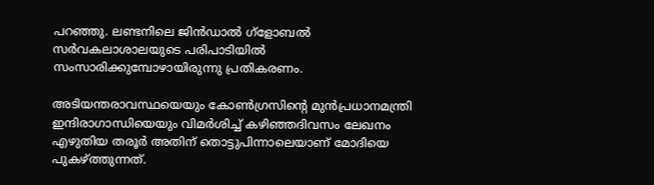പറഞ്ഞു. ലണ്ടനിലെ ജിന്‍ഡാല്‍ ഗ്‌ളോബല്‍ സര്‍വകലാശാലയുടെ പരിപാടിയില്‍ സംസാരിക്കുമ്പോഴായിരുന്നു പ്രതികരണം.

അടിയന്തരാവസ്ഥയെയും കോണ്‍ഗ്രസിന്റെ മുന്‍പ്രധാനമന്ത്രി ഇന്ദിരാഗാന്ധിയെയും വിമര്‍ശിച്ച് കഴിഞ്ഞദിവസം ലേഖനം എഴുതിയ തരൂര്‍ അതിന് തൊട്ടുപിന്നാലെയാണ് മോദിയെ പുകഴ്ത്തുന്നത്.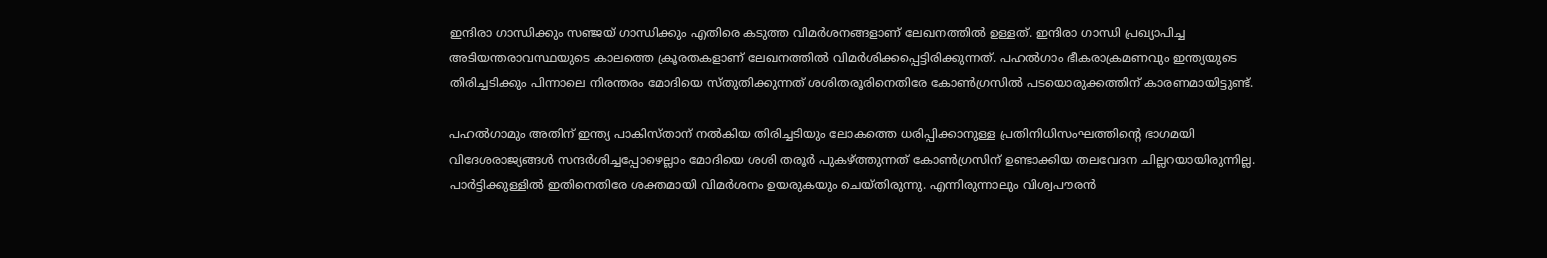ഇന്ദിരാ ഗാന്ധിക്കും സഞ്ജയ് ഗാന്ധിക്കും എതിരെ കടുത്ത വിമര്‍ശനങ്ങളാണ് ലേഖനത്തില്‍ ഉള്ളത്. ഇന്ദിരാ ഗാന്ധി പ്രഖ്യാപിച്ച അടിയന്തരാവസ്ഥയുടെ കാലത്തെ ക്രൂരതകളാണ് ലേഖനത്തില്‍ വിമര്‍ശിക്കപ്പെട്ടിരിക്കുന്നത്. പഹല്‍ഗാം ഭീകരാക്രമണവും ഇന്ത്യയുടെ തിരിച്ചടിക്കും പിന്നാലെ നിരന്തരം മോദിയെ സ്തുതിക്കുന്നത് ശശിതരൂരിനെതിരേ കോണ്‍ഗ്രസില്‍ പടയൊരുക്കത്തിന് കാരണമായിട്ടുണ്ട്.

പഹല്‍ഗാമും അതിന് ഇന്ത്യ പാകിസ്താന് നല്‍കിയ തിരിച്ചടിയും ലോകത്തെ ധരിപ്പിക്കാനുള്ള പ്രതിനിധിസംഘത്തിന്റെ ഭാഗമയി വിദേശരാജ്യങ്ങള്‍ സന്ദര്‍ശിച്ചപ്പോഴെല്ലാം മോദിയെ ശശി തരൂര്‍ പുകഴ്ത്തുന്നത് കോണ്‍ഗ്രസിന് ഉണ്ടാക്കിയ തലവേദന ചില്ലറയായിരുന്നില്ല. പാര്‍ട്ടിക്കുള്ളില്‍ ഇതിനെതിരേ ശക്തമായി വിമര്‍ശനം ഉയരുകയും ചെയ്തിരുന്നു. എന്നിരുന്നാലും വിശ്വപൗരന്‍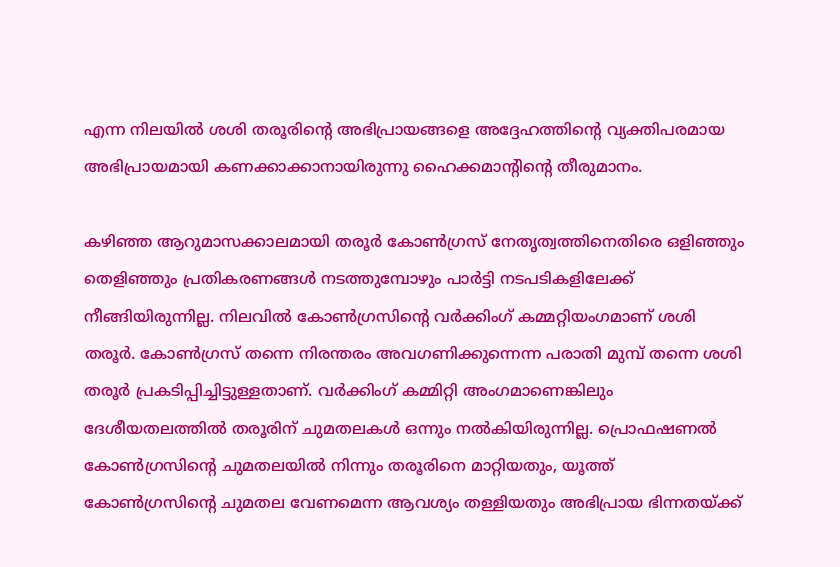എന്ന നിലയില്‍ ശശി തരൂരിന്റെ അഭിപ്രായങ്ങളെ അദ്ദേഹത്തിന്റെ വ്യക്തിപരമായ അഭിപ്രായമായി കണക്കാക്കാനായിരുന്നു ഹൈക്കമാന്റിന്റെ തീരുമാനം.

കഴിഞ്ഞ ആറുമാസക്കാലമായി തരൂര്‍ കോണ്‍ഗ്രസ് നേതൃത്വത്തിനെതിരെ ഒളിഞ്ഞും തെളിഞ്ഞും പ്രതികരണങ്ങള്‍ നടത്തുമ്പോഴും പാര്‍ട്ടി നടപടികളിലേക്ക് നീങ്ങിയിരുന്നില്ല. നിലവില്‍ കോണ്‍ഗ്രസിന്റെ വര്‍ക്കിംഗ് കമ്മറ്റിയംഗമാണ് ശശി തരൂര്‍. കോണ്‍ഗ്രസ് തന്നെ നിരന്തരം അവഗണിക്കുന്നെന്ന പരാതി മുമ്പ് തന്നെ ശശി തരൂര്‍ പ്രകടിപ്പിച്ചിട്ടുള്ളതാണ്. വര്‍ക്കിംഗ് കമ്മിറ്റി അംഗമാണെങ്കിലും ദേശീയതലത്തില്‍ തരൂരിന് ചുമതലകള്‍ ഒന്നും നല്‍കിയിരുന്നില്ല. പ്രൊഫഷണല്‍ കോണ്‍ഗ്രസിന്റെ ചുമതലയില്‍ നിന്നും തരൂരിനെ മാറ്റിയതും, യൂത്ത് കോണ്‍ഗ്രസിന്റെ ചുമതല വേണമെന്ന ആവശ്യം തള്ളിയതും അഭിപ്രായ ഭിന്നതയ്ക്ക്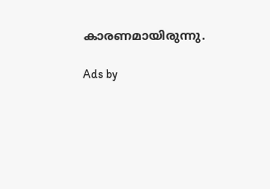കാരണമായിരുന്നു.

Ads by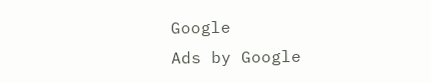Google
Ads by Google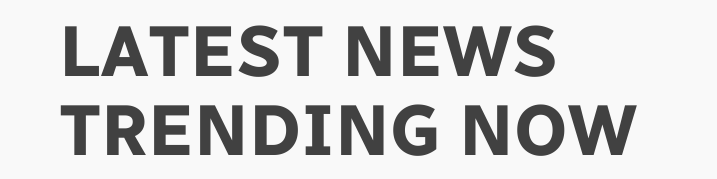LATEST NEWS
TRENDING NOW